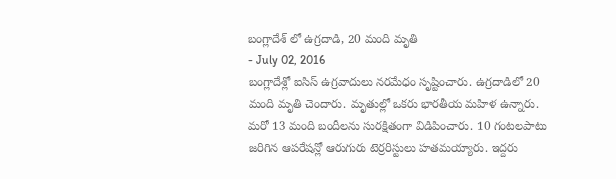బంగ్లాదేశ్ లో ఉగ్రదాడి, 20 మంది మృతి
- July 02, 2016
బంగ్లాదేశ్లో ఐసిస్ ఉగ్రవాదులు నరమేధం సృష్టించారు. ఉగ్రదాడిలో 20 మంది మృతి చెందారు. మృతుల్లో ఒకరు భారతీయ మహిళ ఉన్నారు. మరో 13 మంది బందీలను సురక్షితంగా విడిపించారు. 10 గంటలపాటు జరిగిన ఆపరేషన్లో ఆరుగురు టెర్రరిస్టులు హతమయ్యారు. ఇద్దరు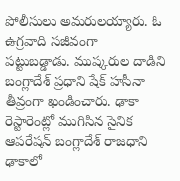పోలీసులు అమరులయ్యారు. ఓ ఉగ్రవాది సజీవంగా పట్టుబడ్డాడు. ముష్కరుల దాడిని బంగ్లాదేశ్ ప్రధాని షేక్ హసీనా తీవ్రంగా ఖండించారు. ఢాకా రెస్టారెంట్లో ముగిసిన సైనిక ఆపరేషన్ బంగ్లాదేశ్ రాజధాని ఢాకాలో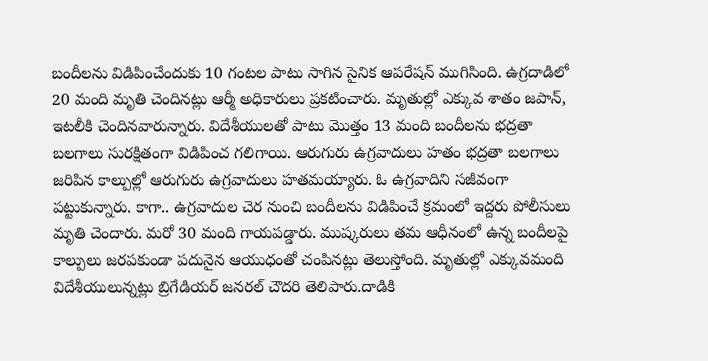బందీలను విడిపించేందుకు 10 గంటల పాటు సాగిన సైనిక ఆపరేషన్ ముగిసింది. ఉగ్రదాడిలో 20 మంది మృతి చెందినట్లు ఆర్మీ అధికారులు ప్రకటించారు. మృతుల్లో ఎక్కువ శాతం జపాన్, ఇటలీకి చెందినవారున్నారు. విదేశీయులతో పాటు మొత్తం 13 మంది బందీలను భద్రతా బలగాలు సురక్షితంగా విడిపించ గలిగాయి. ఆరుగురు ఉగ్రవాదులు హతం భద్రతా బలగాలు జరిపిన కాల్పుల్లో ఆరుగురు ఉగ్రవాదులు హతమయ్యారు. ఓ ఉగ్రవాదిని సజీవంగా పట్టుకున్నారు. కాగా.. ఉగ్రవాదుల చెర నుంచి బందీలను విడిపించే క్రమంలో ఇద్దరు పోలీసులు మృతి చెందారు. మరో 30 మంది గాయపడ్డారు. ముష్కరులు తమ ఆధీనంలో ఉన్న బందీలపై కాల్పులు జరపకుండా పదునైన ఆయుధంతో చంపినట్లు తెలుస్తోంది. మృతుల్లో ఎక్కువమంది విదేశీయులున్నట్లు బ్రిగేడియర్ జనరల్ చౌదరి తెలిపారు.దాడికి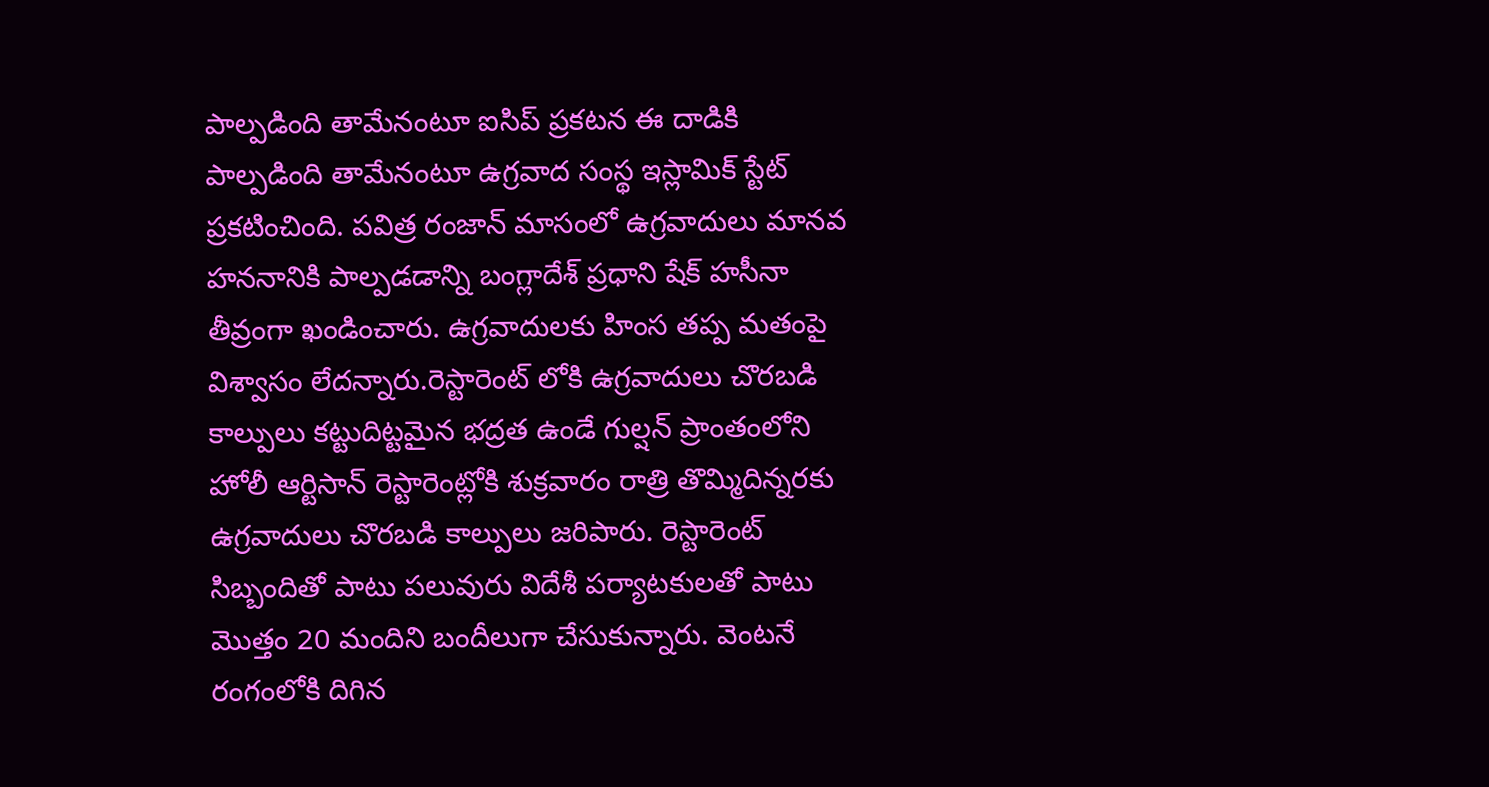పాల్పడింది తామేనంటూ ఐసిప్ ప్రకటన ఈ దాడికి పాల్పడింది తామేనంటూ ఉగ్రవాద సంస్థ ఇస్లామిక్ స్టేట్ ప్రకటించింది. పవిత్ర రంజాన్ మాసంలో ఉగ్రవాదులు మానవ హననానికి పాల్పడడాన్ని బంగ్లాదేశ్ ప్రధాని షేక్ హసీనా తీవ్రంగా ఖండించారు. ఉగ్రవాదులకు హింస తప్ప మతంపై విశ్వాసం లేదన్నారు.రెస్టారెంట్ లోకి ఉగ్రవాదులు చొరబడి కాల్పులు కట్టుదిట్టమైన భద్రత ఉండే గుల్షన్ ప్రాంతంలోని హోలీ ఆర్టిసాన్ రెస్టారెంట్లోకి శుక్రవారం రాత్రి తొమ్మిదిన్నరకు ఉగ్రవాదులు చొరబడి కాల్పులు జరిపారు. రెస్టారెంట్ సిబ్బందితో పాటు పలువురు విదేశీ పర్యాటకులతో పాటు మొత్తం 20 మందిని బందీలుగా చేసుకున్నారు. వెంటనే రంగంలోకి దిగిన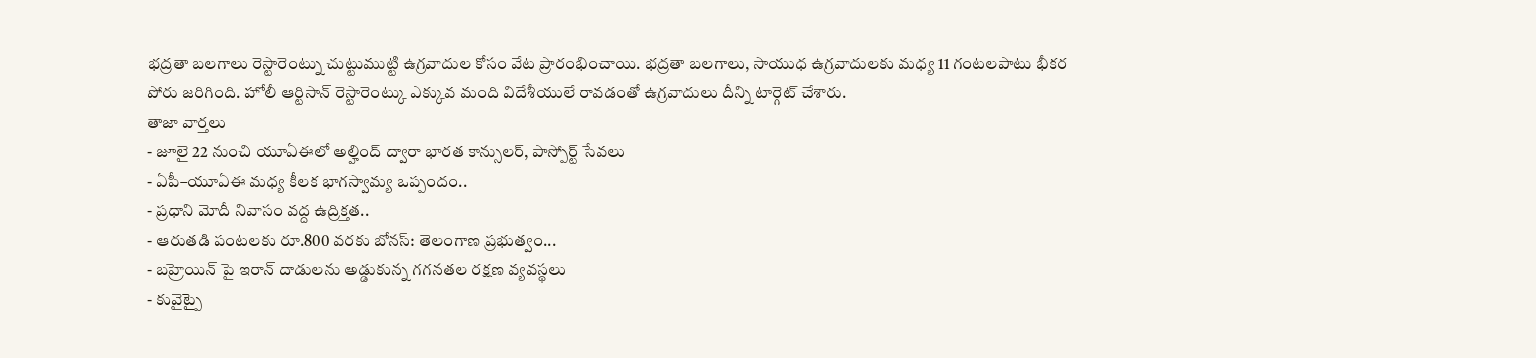భద్రతా బలగాలు రెస్టారెంట్ను చుట్టుముట్టి ఉగ్రవాదుల కోసం వేట ప్రారంభించాయి. భద్రతా బలగాలు, సాయుధ ఉగ్రవాదులకు మధ్య 11 గంటలపాటు భీకర పోరు జరిగింది. హోలీ ఆర్టిసాన్ రెస్టారెంట్కు ఎక్కువ మంది విదేశీయులే రావడంతో ఉగ్రవాదులు దీన్ని టార్గెట్ చేశారు.
తాజా వార్తలు
- జూలై 22 నుంచి యూఏఈలో అల్హింద్ ద్వారా భారత కాన్సులర్, పాస్పోర్ట్ సేవలు
- ఏపీ–యూఏఈ మధ్య కీలక భాగస్వామ్య ఒప్పందం..
- ప్రధాని మోదీ నివాసం వద్ద ఉద్రిక్తత..
- ఆరుతడి పంటలకు రూ.800 వరకు బోనస్: తెలంగాణ ప్రభుత్వం...
- బహ్రెయిన్ పై ఇరాన్ దాడులను అడ్డుకున్న గగనతల రక్షణ వ్యవస్థలు
- కువైట్పై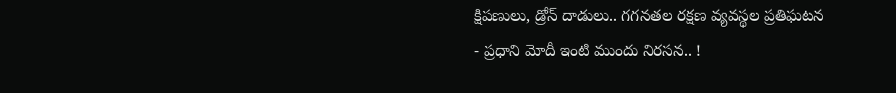క్షిపణులు, డ్రోన్ దాడులు.. గగనతల రక్షణ వ్యవస్థల ప్రతిఘటన
- ప్రధాని మోదీ ఇంటి ముందు నిరసన.. !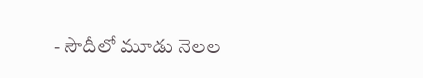- సౌదీలో మూడు నెలల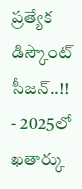ప్రత్యేక డిస్కౌంట్ సీజన్..!!
- 2025లో ఖతార్కు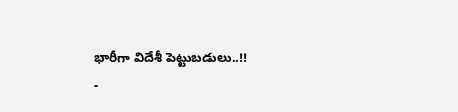భారీగా విదేశీ పెట్టుబడులు..!!
-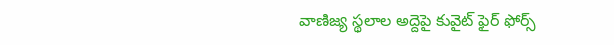వాణిజ్య స్థలాల అద్దెపై కువైట్ ఫైర్ ఫోర్స్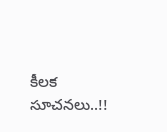కీలక సూచనలు..!!